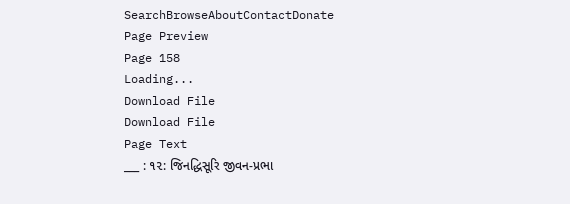SearchBrowseAboutContactDonate
Page Preview
Page 158
Loading...
Download File
Download File
Page Text
___ : ૧૨: જિનદ્ધિસૂરિ જીવન-પ્રભા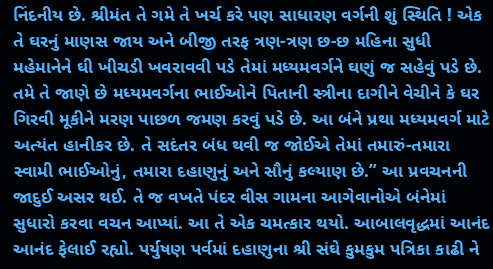નિંદનીય છે. શ્રીમંત તે ગમે તે ખર્ચ કરે પણ સાધારણ વર્ગની શું સ્થિતિ ! એક તે ઘરનું માણસ જાય અને બીજી તરફ ત્રણ-ત્રણ છ-છ મહિના સુધી મહેમાનેને ઘી ખીચડી ખવરાવવી પડે તેમાં મધ્યમવર્ગને ઘણું જ સહેવું પડે છે. તમે તે જાણે છે મધ્યમવર્ગના ભાઈઓને પિતાની સ્ત્રીના દાગીને વેચીને કે ઘર ગિરવી મૂકીને મરણ પાછળ જમણ કરવું પડે છે. આ બંને પ્રથા મધ્યમવર્ગ માટે અત્યંત હાનીકર છે. તે સદંતર બંધ થવી જ જોઈએ તેમાં તમારું-તમારા સ્વામી ભાઈઓનું, તમારા દહાણુનું અને સૌનું કલ્યાણ છે.” આ પ્રવચનની જાદુઈ અસર થઈ. તે જ વખતે પંદર વીસ ગામના આગેવાનોએ બંનેમાં સુધારો કરવા વચન આપ્યાં. આ તે એક ચમત્કાર થયો. આબાલવૃદ્ધમાં આનંદ આનંદ ફેલાઈ રહ્યો. પર્યુષણ પર્વમાં દહાણુના શ્રી સંઘે કુમકુમ પત્રિકા કાઢી ને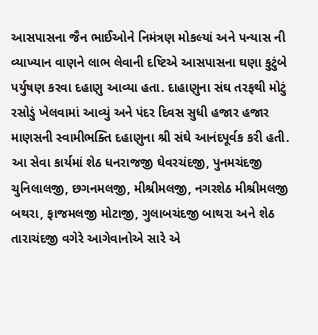આસપાસના જૈન ભાઈઓને નિમંત્રણ મોકલ્યાં અને પન્યાસ ની વ્યાખ્યાન વાણને લાભ લેવાની દષ્ટિએ આસપાસના ઘણા કુટુંબે પર્યુષણ કરવા દહાણુ આવ્યા હતા. દાહાણુના સંઘ તરફથી મોટું રસોડું ખેલવામાં આવ્યું અને પંદર દિવસ સુધી હજાર હજાર માણસની સ્વામીભક્તિ દહાણુના શ્રી સંઘે આનંદપૂર્વક કરી હતી. આ સેવા કાર્યમાં શેઠ ધનરાજજી ઘેવરચંદજી, પુનમચંદજી ચુનિલાલજી, છગનમલજી, મીશ્રીમલજી, નગરશેઠ મીશ્રીમલજી બથરા, ફાજમલજી મોટાજી, ગુલાબચંદજી બાથરા અને શેઠ તારાચંદજી વગેરે આગેવાનોએ સારે એ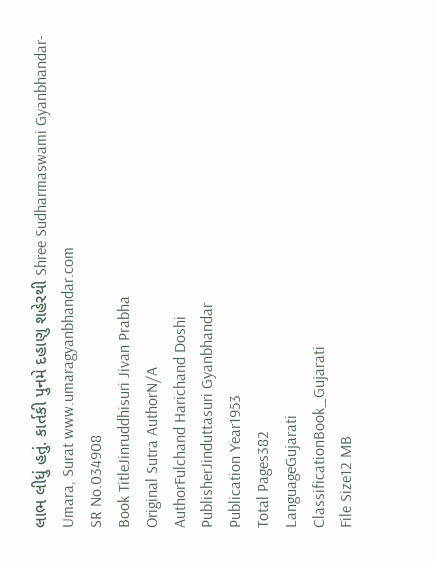લાભ લીધું હતું. કાર્તકી પુનમે દહાણુ શહેરથી Shree Sudharmaswami Gyanbhandar-Umara, Surat www.umaragyanbhandar.com
SR No.034908
Book TitleJinruddhisuri Jivan Prabha
Original Sutra AuthorN/A
AuthorFulchand Harichand Doshi
PublisherJinduttasuri Gyanbhandar
Publication Year1953
Total Pages382
LanguageGujarati
ClassificationBook_Gujarati
File Size12 MB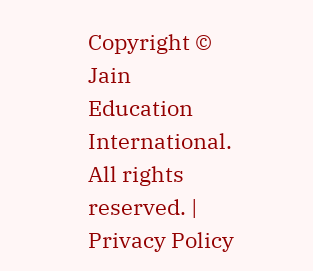Copyright © Jain Education International. All rights reserved. | Privacy Policy